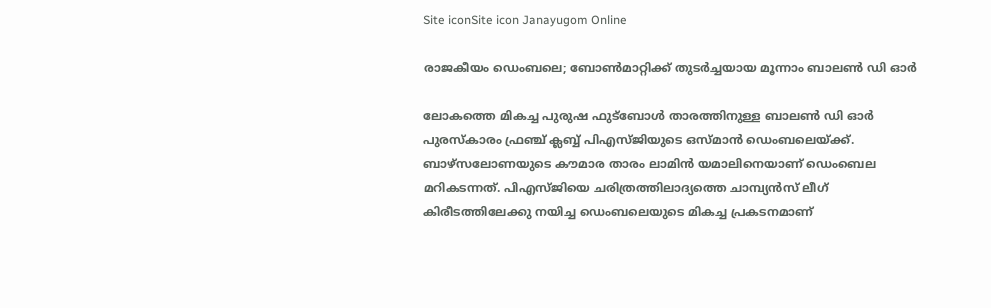Site iconSite icon Janayugom Online

രാജകീയം ഡെംബലെ; ബോണ്‍മാറ്റിക്ക് തുടര്‍ച്ചയായ മൂന്നാം ബാലണ്‍ ഡി ഓര്‍

ലോകത്തെ മികച്ച പുരുഷ ഫുട്ബോള്‍ താരത്തിനുള്ള ബാലണ്‍ ഡി ഓര്‍ പുരസ്കാരം ഫ്രഞ്ച് ക്ലബ്ബ് പിഎസ്ജിയുടെ ഒസ്മാൻ ഡെംബലെയ്ക്ക്. ബാഴ്സലോണയുടെ കൗമാര താരം ലാമിന്‍ യമാലിനെയാണ് ഡെംബെല മറികടന്നത്. പിഎസ്ജിയെ ചരിത്രത്തിലാദ്യത്തെ ചാമ്പ്യൻസ് ലീഗ് കിരീടത്തിലേക്കു നയിച്ച ഡെംബലെയുടെ മികച്ച പ്രകടനമാണ്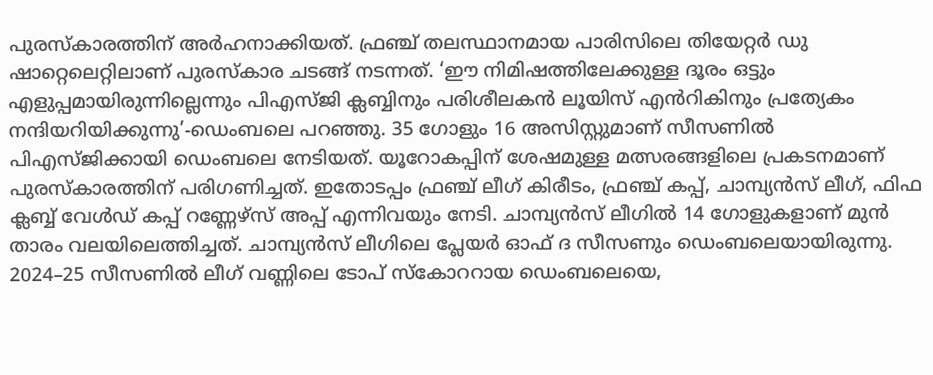പുരസ്കാരത്തിന് അര്‍ഹനാക്കിയത്. ഫ്രഞ്ച് തലസ്ഥാനമായ പാരിസിലെ തിയേറ്റർ ഡു ഷാറ്റെലെറ്റിലാണ് പുരസ്കാര ചടങ്ങ് നടന്നത്. ‘ഈ നിമിഷത്തിലേക്കുള്ള ദൂരം ഒട്ടും എളുപ്പമായിരുന്നില്ലെന്നും പിഎസ്ജി ക്ലബ്ബിനും പരിശീലകൻ ലൂയിസ് എൻറികിനും പ്രത്യേകം നന്ദിയറിയിക്കുന്നു’-ഡെംബലെ പറഞ്ഞു. 35 ഗോളും 16 അസിസ്റ്റുമാണ് സീസണില്‍ പിഎസ്ജിക്കായി ഡെംബലെ നേടിയത്. യൂറോകപ്പിന് ശേഷമുള്ള മത്സരങ്ങളിലെ പ്രകടനമാണ് പുരസ്കാരത്തിന് പരിഗണിച്ചത്. ഇതോടപ്പം ഫ്രഞ്ച് ലീഗ് കിരീടം, ഫ്രഞ്ച് കപ്പ്, ചാമ്പ്യൻസ് ലീഗ്, ഫിഫ ക്ലബ്ബ് വേൾഡ് കപ്പ് റണ്ണേഴ്‌സ് അപ്പ് എന്നിവയും നേടി. ചാമ്പ്യൻസ് ലീഗിൽ 14 ഗോളുകളാണ് മുൻ താരം വലയിലെത്തിച്ചത്. ചാമ്പ്യൻസ് ലീഗിലെ പ്ലേയർ ഓഫ് ദ സീസണും ഡെംബലെയായിരുന്നു. 2024–25 സീസണിൽ ലീഗ് വണ്ണിലെ ടോപ് സ്കോററായ ഡെംബലെയെ,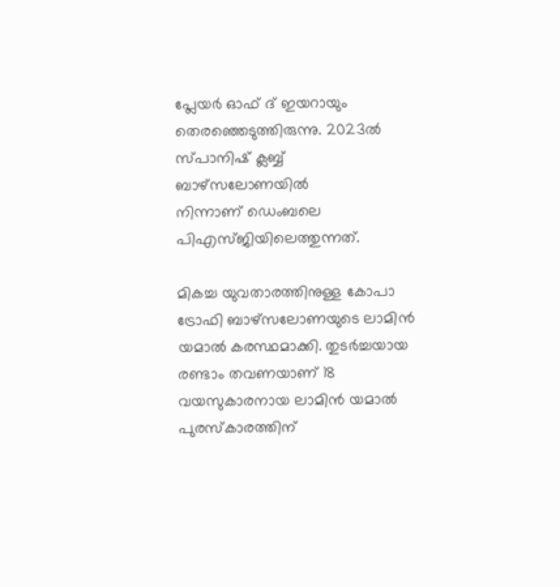പ്ലേയര്‍ ഓഫ് ദ് ഇയറായും തെരഞ്ഞെടുത്തിരുന്നു. 2023ൽ സ്പാനിഷ് ക്ലബ്ബ് ബാഴ്സലോണയിൽ നിന്നാണ് ‍ഡെംബലെ പിഎസ്ജിയിലെത്തുന്നത്.

മികച്ച യുവതാരത്തിനുള്ള കോപാ ട്രോഫി ബാഴ്സലോണയുടെ ലാമിൻ യമാൽ കരസ്ഥമാക്കി. തുടർച്ചയായ രണ്ടാം തവണയാണ് 18 വയസുകാരനായ ലാമിൻ യമാൽ പുരസ്കാരത്തിന്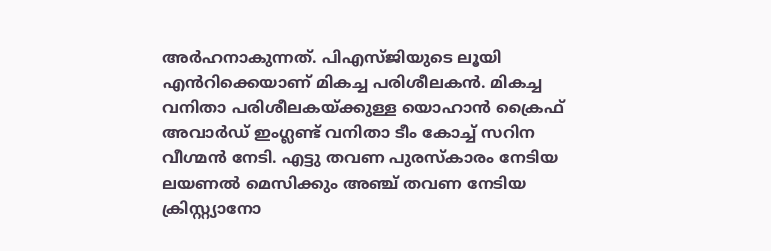അർഹനാകുന്നത്. പിഎസ്ജിയുടെ ലൂയി എൻറിക്കെയാണ് മികച്ച പരിശീലകന്‍. മികച്ച വനിതാ പരിശീലകയ്ക്കുള്ള യൊഹാന്‍ ക്രൈഫ് അവാര്‍ഡ് ഇംഗ്ലണ്ട് വനിതാ ടീം കോച്ച് സറിന വീഗ്മന്‍ നേടി. എട്ടു തവണ പുരസ്കാരം നേടിയ ലയണൽ മെസിക്കും അഞ്ച് തവണ നേടിയ ക്രിസ്റ്റ്യാനോ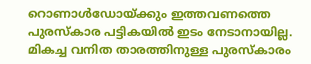റൊണാൾഡോയ്ക്കും ഇത്തവണത്തെ പുരസ്കാര പട്ടികയിൽ ഇടം നേടാനായില്ല. മികച്ച വനിത താരത്തിനുള്ള പുരസ്കാരം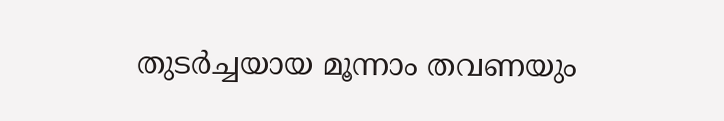തുടര്‍ച്ചയായ മൂന്നാം തവണയും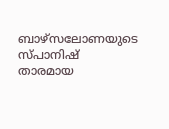ബാഴ്സലോണയുടെ സ്പാനിഷ് താരമായ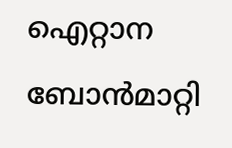ഐറ്റാന ബോന്‍മാറ്റി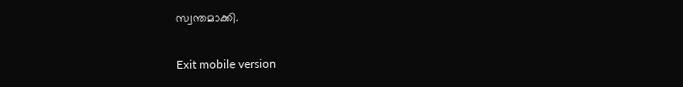സ്വന്തമാക്കി.

Exit mobile version